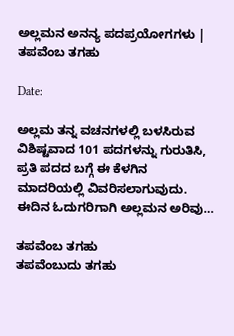ಅಲ್ಲಮನ ಅನನ್ಯ ಪದಪ್ರಯೋಗಗಳು | ತಪವೆಂಬ ತಗಹು

Date:

ಅಲ್ಲಮ ತನ್ನ ವಚನಗಳಲ್ಲಿ ಬಳಸಿರುವ ವಿಶಿಷ್ಟವಾದ 101 ಪದಗಳನ್ನು ಗುರುತಿಸಿ, ಪ್ರತಿ ಪದದ ಬಗ್ಗೆ ಈ ಕೆಳಗಿನ ಮಾದರಿಯಲ್ಲಿ ವಿವರಿಸಲಾಗುವುದು. ಈದಿನ ಓದುಗರಿಗಾಗಿ ಅಲ್ಲಮನ ಅರಿವು…

ತಪವೆಂಬ ತಗಹು
ತಪವೆಂಬುದು ತಗಹು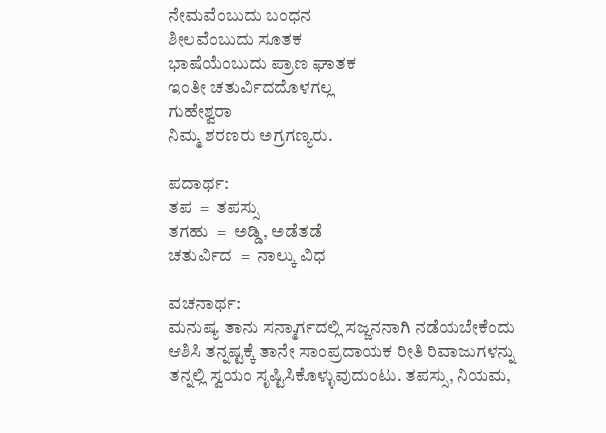ನೇಮವೆಂಬುದು ಬಂಧನ
ಶೀಲವೆಂಬುದು ಸೂತಕ
ಭಾಷೆಯೆಂಬುದು ಪ್ರಾಣ ಘಾತಕ
ಇಂತೀ ಚತುರ್ವಿದದೊಳಗಲ್ಲ
ಗುಹೇಶ್ವರಾ
ನಿಮ್ಮ ಶರಣರು ಅಗ್ರಗಣ್ಯರು.

ಪದಾರ್ಥ:
ತಪ  =  ತಪಸ್ಸು
ತಗಹು  =  ಅಡ್ಡಿ, ಅಡೆತಡೆ
ಚತುರ್ವಿದ  =  ನಾಲ್ಕು ವಿಧ

ವಚನಾರ್ಥ:
ಮನುಷ್ಯ ತಾನು ಸನ್ಮಾರ್ಗದಲ್ಲಿ ಸಜ್ಜನನಾಗಿ ನಡೆಯಬೇಕೆಂದು ಆಶಿಸಿ ತನ್ನಷ್ಟಕ್ಕೆ ತಾನೇ ಸಾಂಪ್ರದಾಯಕ ರೀತಿ ರಿವಾಜುಗಳನ್ನು ತನ್ನಲ್ಲಿ ಸ್ವಯಂ ಸೃಷ್ಟಿಸಿಕೊಳ್ಳುವುದುಂಟು. ತಪಸ್ಸು, ನಿಯಮ,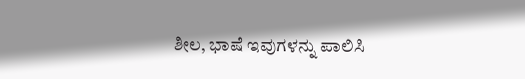ಶೀಲ, ಭಾಷೆ ಇವುಗಳನ್ನು ಪಾಲಿಸಿ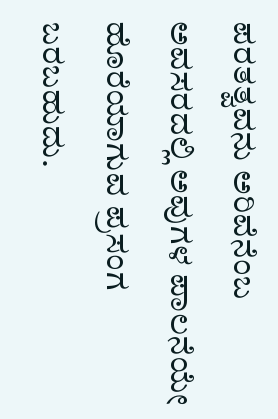ಪರತತ್ವವನು ಅರಿವೆನೆಂಬ ಅವಸರದಲ್ಲಿ ಅವುಗಳ ಪಾಲನೆಯೇ ಹೊರೆಯಾಗುವ ಪ್ರಸಂಗ ಬರಬಹುದು.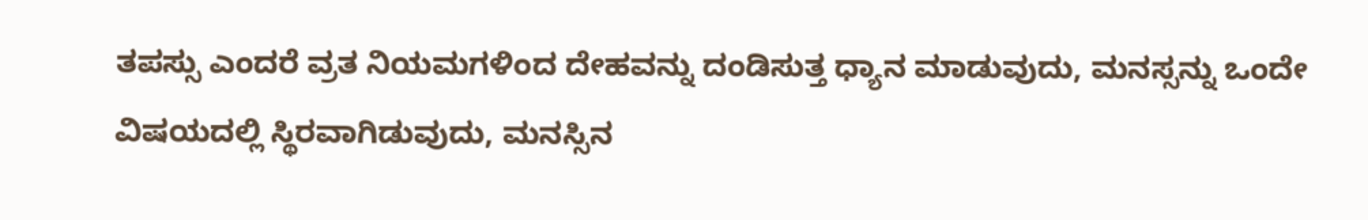ತಪಸ್ಸು ಎಂದರೆ ವ್ರತ ನಿಯಮಗಳಿಂದ ದೇಹವನ್ನು ದಂಡಿಸುತ್ತ ಧ್ಯಾನ ಮಾಡುವುದು, ಮನಸ್ಸನ್ನು ಒಂದೇ ವಿಷಯದಲ್ಲಿ ಸ್ಥಿರವಾಗಿಡುವುದು, ಮನಸ್ಸಿನ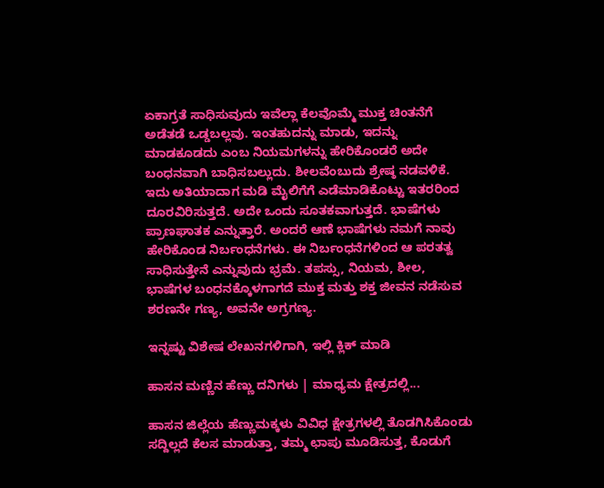ಏಕಾಗ್ರತೆ ಸಾಧಿಸುವುದು ಇವೆಲ್ಲಾ ಕೆಲವೊಮ್ಮೆ ಮುಕ್ತ ಚಿಂತನೆಗೆ ಅಡೆತಡೆ ಒಡ್ಡಬಲ್ಲವು. ಇಂತಹುದನ್ನು ಮಾಡು, ಇದನ್ನು ಮಾಡಕೂಡದು ಎಂಬ ನಿಯಮಗಳನ್ನು ಹೇರಿಕೊಂಡರೆ ಅದೇ ಬಂಧನವಾಗಿ ಬಾಧಿಸಬಲ್ಲುದು. ಶೀಲವೆಂಬುದು ಶ್ರೇಷ್ಠ ನಡವಳಿಕೆ. ಇದು ಅತಿಯಾದಾಗ ಮಡಿ ಮೈಲಿಗೆಗೆ ಎಡೆಮಾಡಿಕೊಟ್ಟು ಇತರರಿಂದ ದೂರವಿರಿಸುತ್ತದೆ. ಅದೇ ಒಂದು ಸೂತಕವಾಗುತ್ತದೆ. ಭಾಷೆಗಳು ಪ್ರಾಣಘಾತಕ ಎನ್ನುತ್ತಾರೆ. ಅಂದರೆ ಆಣೆ ಭಾಷೆಗಳು ನಮಗೆ ನಾವು ಹೇರಿಕೊಂಡ ನಿರ್ಬಂಧನೆಗಳು. ಈ ನಿರ್ಬಂಧನೆಗಳಿಂದ ಆ ಪರತತ್ವ ಸಾಧಿಸುತ್ತೇನೆ ಎನ್ನುವುದು ಭ್ರಮೆ. ತಪಸ್ಸು, ನಿಯಮ, ಶೀಲ, ಭಾಷೆಗಳ ಬಂಧನಕ್ಕೊಳಗಾಗದೆ ಮುಕ್ತ ಮತ್ತು ಶಕ್ತ ಜೀವನ ನಡೆಸುವ ಶರಣನೇ ಗಣ್ಯ, ಅವನೇ ಅಗ್ರಗಣ್ಯ.

ಇನ್ನಷ್ಟು ವಿಶೇಷ ಲೇಖನಗಳಿಗಾಗಿ, ಇಲ್ಲಿ ಕ್ಲಿಕ್ ಮಾಡಿ

ಹಾಸನ ಮಣ್ಣಿನ ಹೆಣ್ಣು ದನಿಗಳು | ಮಾಧ್ಯಮ ಕ್ಷೇತ್ರದಲ್ಲಿ...

ಹಾಸನ ಜಿಲ್ಲೆಯ ಹೆಣ್ಣುಮಕ್ಕಳು ವಿವಿಧ ಕ್ಷೇತ್ರಗಳಲ್ಲಿ ತೊಡಗಿಸಿಕೊಂಡು ಸದ್ದಿಲ್ಲದೆ ಕೆಲಸ ಮಾಡುತ್ತಾ, ತಮ್ಮ ಛಾಪು ಮೂಡಿಸುತ್ತ, ಕೊಡುಗೆ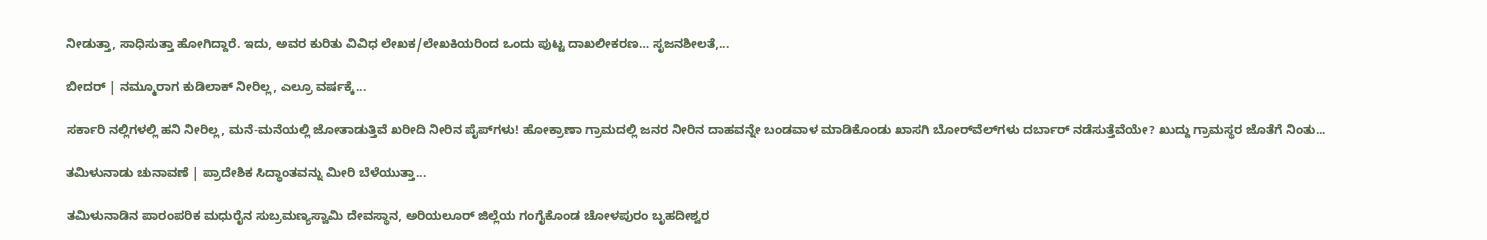ನೀಡುತ್ತಾ, ಸಾಧಿಸುತ್ತಾ ಹೋಗಿದ್ದಾರೆ. ಇದು, ಅವರ ಕುರಿತು ವಿವಿಧ ಲೇಖಕ/ಲೇಖಕಿಯರಿಂದ ಒಂದು ಪುಟ್ಟ ದಾಖಲೀಕರಣ… ಸೃಜನಶೀಲತೆ,...

ಬೀದರ್ | ನಮ್ಮೂರಾಗ ಕುಡಿಲಾಕ್ ನೀರಿಲ್ಲ, ಎಲ್ರೂ ವರ್ಷಕ್ಕೆ...

ಸರ್ಕಾರಿ ನಲ್ಲಿಗಳಲ್ಲಿ ಹನಿ ನೀರಿಲ್ಲ, ಮನೆ-ಮನೆಯಲ್ಲಿ ಜೋತಾಡುತ್ತಿವೆ ಖರೀದಿ ನೀರಿನ ಪೈಪ್‌ಗಳು! ಹೋಕ್ರಾಣಾ ಗ್ರಾಮದಲ್ಲಿ ಜನರ ನೀರಿನ ದಾಹವನ್ನೇ ಬಂಡವಾಳ ಮಾಡಿಕೊಂಡು ಖಾಸಗಿ ಬೋರ್‌ವೆಲ್‌ಗಳು ದರ್ಬಾರ್‌ ನಡೆಸುತ್ತೆವೆಯೇ? ಖುದ್ದು ಗ್ರಾಮಸ್ಥರ ಜೊತೆಗೆ ನಿಂತು...

ತಮಿಳುನಾಡು ಚುನಾವಣೆ | ಪ್ರಾದೇಶಿಕ ಸಿದ್ಧಾಂತವನ್ನು ಮೀರಿ ಬೆಳೆಯುತ್ತಾ...

ತಮಿಳುನಾಡಿನ ಪಾರಂಪರಿಕ ಮಧುರೈನ ಸುಬ್ರಮಣ್ಯಸ್ವಾಮಿ ದೇವಸ್ಥಾನ, ಅರಿಯಲೂರ್ ಜಿಲ್ಲೆಯ ಗಂಗೈಕೊಂಡ ಚೋಳಪುರಂ ಬೃಹದೀಶ್ವರ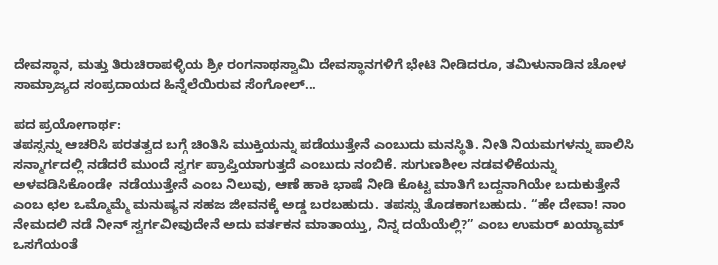ದೇವಸ್ಥಾನ, ಮತ್ತು ತಿರುಚಿರಾಪಳ್ಳಿಯ ಶ್ರೀ ರಂಗನಾಥಸ್ವಾಮಿ ದೇವಸ್ಥಾನಗಳಿಗೆ ಭೇಟಿ ನೀಡಿದರೂ, ತಮಿಳುನಾಡಿನ ಚೋಳ ಸಾಮ್ರಾಜ್ಯದ ಸಂಪ್ರದಾಯದ ಹಿನ್ನೆಲೆಯಿರುವ ಸೆಂಗೋಲ್...

ಪದ ಪ್ರಯೋಗಾರ್ಥ:
ತಪಸ್ಸನ್ನು ಆಚರಿಸಿ ಪರತತ್ವದ ಬಗ್ಗೆ ಚಿಂತಿಸಿ ಮುಕ್ತಿಯನ್ನು ಪಡೆಯುತ್ತೇನೆ ಎಂಬುದು ಮನಸ್ಥಿತಿ. ನೀತಿ ನಿಯಮಗಳನ್ನು ಪಾಲಿಸಿ ಸನ್ಮಾರ್ಗದಲ್ಲಿ ನಡೆದರೆ ಮುಂದೆ ಸ್ವರ್ಗ ಪ್ರಾಪ್ತಿಯಾಗುತ್ತದೆ ಎಂಬುದು ನಂಬಿಕೆ. ಸುಗುಣಶೀಲ ನಡವಳಿಕೆಯನ್ನು ಅಳವಡಿಸಿಕೊಂಡೇ  ನಡೆಯುತ್ತೇನೆ ಎಂಬ ನಿಲುವು, ಆಣೆ ಹಾಕಿ ಭಾಷೆ ನೀಡಿ ಕೊಟ್ಟ ಮಾತಿಗೆ ಬದ್ದನಾಗಿಯೇ ಬದುಕುತ್ತೇನೆ ಎಂಬ ಛಲ ಒಮ್ಮೊಮ್ಮೆ ಮನುಷ್ಯನ ಸಹಜ ಜೀವನಕ್ಕೆ ಅಡ್ಡ ಬರಬಹುದು. ತಪಸ್ಸು ತೊಡಕಾಗಬಹುದು. “ಹೇ ದೇವಾ! ನಾಂ ನೇಮದಲಿ ನಡೆ ನೀನ್ ಸ್ವರ್ಗವೀವುದೇನೆ ಅದು ವರ್ತಕನ ಮಾತಾಯ್ತು, ನಿನ್ನ ದಯೆಯೆಲ್ಲಿ?” ಎಂಬ ಉಮರ್ ಖಯ್ಯಾಮ್ ಒಸಗೆಯಂತೆ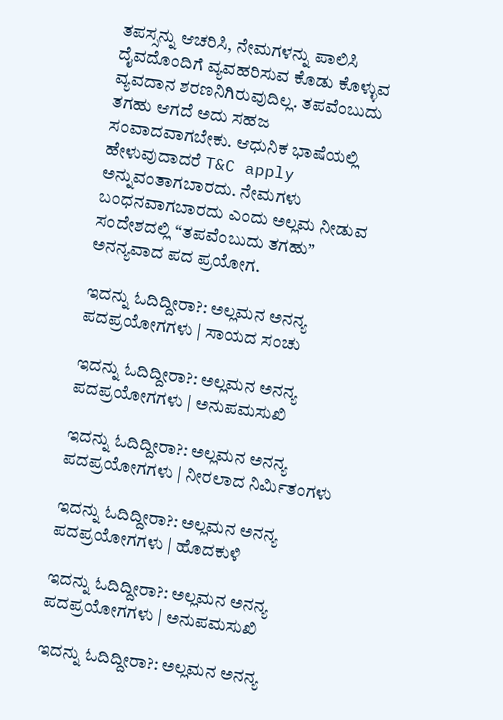ತಪಸ್ಸನ್ನು ಆಚರಿಸಿ, ನೇಮಗಳನ್ನು ಪಾಲಿಸಿ ದೈವದೊಂದಿಗೆ ವ್ಯವಹರಿಸುವ ಕೊಡು ಕೊಳ್ಳುವ ವ್ಯವದಾನ ಶರಣನಿಗಿರುವುದಿಲ್ಲ. ತಪವೆಂಬುದು ತಗಹು ಆಗದೆ ಅದು ಸಹಜ ಸಂವಾದವಾಗಬೇಕು. ಆಧುನಿಕ ಭಾಷೆಯಲ್ಲಿ ಹೇಳುವುದಾದರೆ T&C apply ಅನ್ನುವಂತಾಗಬಾರದು. ನೇಮಗಳು ಬಂಧನವಾಗಬಾರದು ಎಂದು ಅಲ್ಲಮ ನೀಡುವ ಸಂದೇಶದಲ್ಲಿ “ತಪವೆಂಬುದು ತಗಹು” ಅನನ್ಯವಾದ ಪದ ಪ್ರಯೋಗ.

ಇದನ್ನು ಓದಿದ್ದೀರಾ?: ಅಲ್ಲಮನ ಅನನ್ಯ ಪದಪ್ರಯೋಗಗಳು | ಸಾಯದ ಸಂಚು

ಇದನ್ನು ಓದಿದ್ದೀರಾ?: ಅಲ್ಲಮನ ಅನನ್ಯ ಪದಪ್ರಯೋಗಗಳು | ಅನುಪಮಸುಖಿ

ಇದನ್ನು ಓದಿದ್ದೀರಾ?: ಅಲ್ಲಮನ ಅನನ್ಯ ಪದಪ್ರಯೋಗಗಳು | ನೀರಲಾದ ನಿರ್ಮಿತಂಗಳು

ಇದನ್ನು ಓದಿದ್ದೀರಾ?: ಅಲ್ಲಮನ ಅನನ್ಯ ಪದಪ್ರಯೋಗಗಳು | ಹೊದಕುಳಿ

ಇದನ್ನು ಓದಿದ್ದೀರಾ?: ಅಲ್ಲಮನ ಅನನ್ಯ ಪದಪ್ರಯೋಗಗಳು | ಅನುಪಮಸುಖಿ

ಇದನ್ನು ಓದಿದ್ದೀರಾ?: ಅಲ್ಲಮನ ಅನನ್ಯ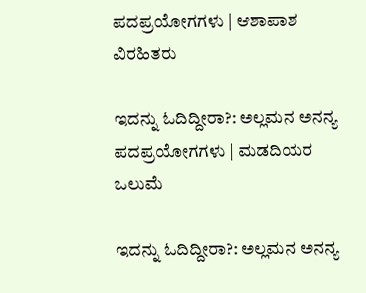ಪದಪ್ರಯೋಗಗಳು | ಆಶಾಪಾಶ ವಿರಹಿತರು

ಇದನ್ನು ಓದಿದ್ದೀರಾ?: ಅಲ್ಲಮನ ಅನನ್ಯ ಪದಪ್ರಯೋಗಗಳು | ಮಡದಿಯರ ಒಲುಮೆ

ಇದನ್ನು ಓದಿದ್ದೀರಾ?: ಅಲ್ಲಮನ ಅನನ್ಯ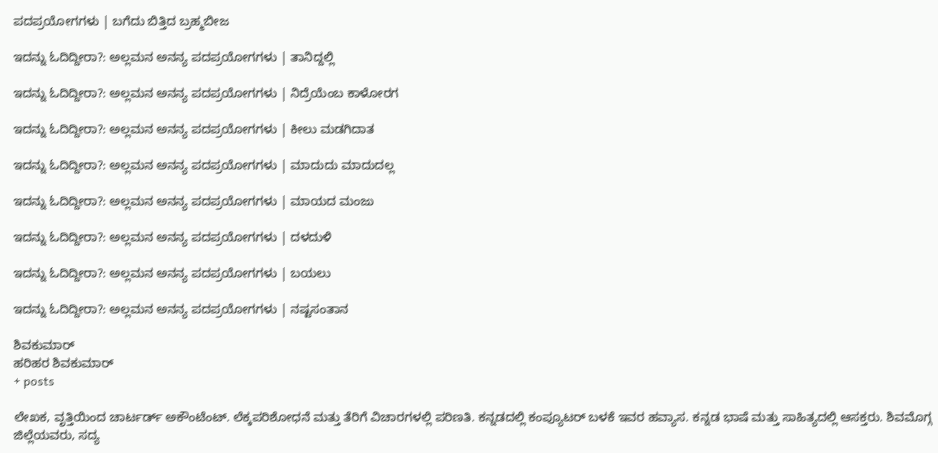ಪದಪ್ರಯೋಗಗಳು | ಬಗೆದು ಬಿತ್ತಿದ ಬ್ರಹ್ಮಬೀಜ

ಇದನ್ನು ಓದಿದ್ದೀರಾ?: ಅಲ್ಲಮನ ಅನನ್ಯ ಪದಪ್ರಯೋಗಗಳು | ತಾನಿದ್ದಲ್ಲಿ

ಇದನ್ನು ಓದಿದ್ದೀರಾ?: ಅಲ್ಲಮನ ಅನನ್ಯ ಪದಪ್ರಯೋಗಗಳು | ನಿದ್ರೆಯೆಂಬ ಕಾಳೋರಗ

ಇದನ್ನು ಓದಿದ್ದೀರಾ?: ಅಲ್ಲಮನ ಅನನ್ಯ ಪದಪ್ರಯೋಗಗಳು | ಕೀಲು ಮಡಗಿದಾತ

ಇದನ್ನು ಓದಿದ್ದೀರಾ?: ಅಲ್ಲಮನ ಅನನ್ಯ ಪದಪ್ರಯೋಗಗಳು | ಮಾದುದು ಮಾದುದಲ್ಲ

ಇದನ್ನು ಓದಿದ್ದೀರಾ?: ಅಲ್ಲಮನ ಅನನ್ಯ ಪದಪ್ರಯೋಗಗಳು | ಮಾಯದ ಮಂಜು

ಇದನ್ನು ಓದಿದ್ದೀರಾ?: ಅಲ್ಲಮನ ಅನನ್ಯ ಪದಪ್ರಯೋಗಗಳು | ದಳದುಳಿ

ಇದನ್ನು ಓದಿದ್ದೀರಾ?: ಅಲ್ಲಮನ ಅನನ್ಯ ಪದಪ್ರಯೋಗಗಳು | ಬಯಲು

ಇದನ್ನು ಓದಿದ್ದೀರಾ?: ಅಲ್ಲಮನ ಅನನ್ಯ ಪದಪ್ರಯೋಗಗಳು | ನಷ್ಟಸಂತಾನ

ಶಿವಕುಮಾರ್
ಹರಿಹರ ಶಿವಕುಮಾರ್
+ posts

ಲೇಖಕ, ವೃತ್ತಿಯಿಂದ ಚಾರ್ಟರ್ಡ್ ಅಕೌಂಟೆಂಟ್. ಲೆಕ್ಕಪರಿಶೋಧನೆ ಮತ್ತು ತೆರಿಗೆ ವಿಚಾರಗಳಲ್ಲಿ ಪರಿಣತಿ. ಕನ್ನಡದಲ್ಲಿ ಕಂಪ್ಯೂಟರ್ ಬಳಕೆ ಇವರ ಹವ್ಯಾಸ. ಕನ್ನಡ ಭಾಷೆ ಮತ್ತು ಸಾಹಿತ್ಯದಲ್ಲಿ ಆಸಕ್ತರು. ಶಿವಮೊಗ್ಗ ಜಿಲ್ಲೆಯವರು, ಸದ್ಯ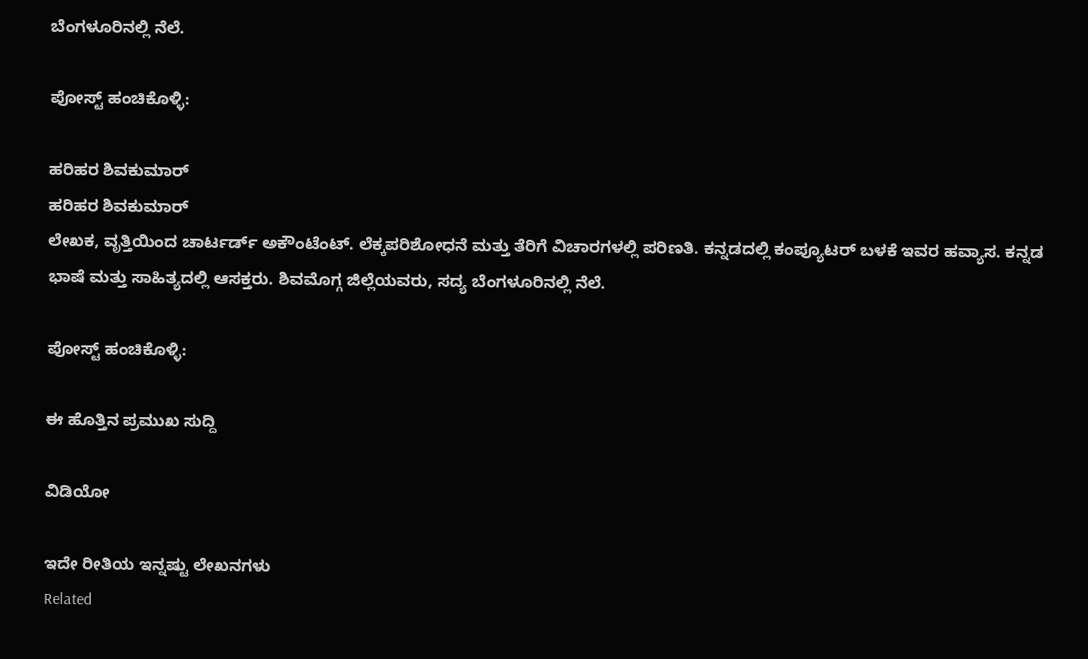ಬೆಂಗಳೂರಿನಲ್ಲಿ ನೆಲೆ.

ಪೋಸ್ಟ್ ಹಂಚಿಕೊಳ್ಳಿ:

ಹರಿಹರ ಶಿವಕುಮಾರ್
ಹರಿಹರ ಶಿವಕುಮಾರ್
ಲೇಖಕ, ವೃತ್ತಿಯಿಂದ ಚಾರ್ಟರ್ಡ್ ಅಕೌಂಟೆಂಟ್. ಲೆಕ್ಕಪರಿಶೋಧನೆ ಮತ್ತು ತೆರಿಗೆ ವಿಚಾರಗಳಲ್ಲಿ ಪರಿಣತಿ. ಕನ್ನಡದಲ್ಲಿ ಕಂಪ್ಯೂಟರ್ ಬಳಕೆ ಇವರ ಹವ್ಯಾಸ. ಕನ್ನಡ ಭಾಷೆ ಮತ್ತು ಸಾಹಿತ್ಯದಲ್ಲಿ ಆಸಕ್ತರು. ಶಿವಮೊಗ್ಗ ಜಿಲ್ಲೆಯವರು, ಸದ್ಯ ಬೆಂಗಳೂರಿನಲ್ಲಿ ನೆಲೆ.

ಪೋಸ್ಟ್ ಹಂಚಿಕೊಳ್ಳಿ:

ಈ ಹೊತ್ತಿನ ಪ್ರಮುಖ ಸುದ್ದಿ

ವಿಡಿಯೋ

ಇದೇ ರೀತಿಯ ಇನ್ನಷ್ಟು ಲೇಖನಗಳು
Related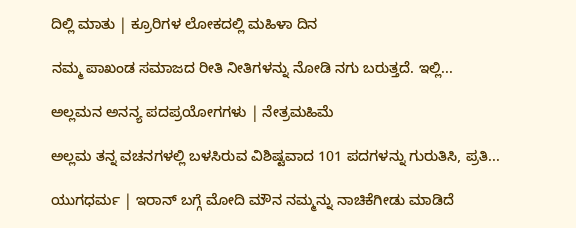ದಿಲ್ಲಿ ಮಾತು | ಕ್ರೂರಿಗಳ ಲೋಕದಲ್ಲಿ ಮಹಿಳಾ ದಿನ

ನಮ್ಮ ಪಾಖಂಡ ಸಮಾಜದ ರೀತಿ ನೀತಿಗಳನ್ನು ನೋಡಿ ನಗು ಬರುತ್ತದೆ. ಇಲ್ಲಿ...

ಅಲ್ಲಮನ ಅನನ್ಯ ಪದಪ್ರಯೋಗಗಳು | ನೇತ್ರಮಹಿಮೆ

ಅಲ್ಲಮ ತನ್ನ ವಚನಗಳಲ್ಲಿ ಬಳಸಿರುವ ವಿಶಿಷ್ಟವಾದ 101 ಪದಗಳನ್ನು ಗುರುತಿಸಿ, ಪ್ರತಿ...

ಯುಗಧರ್ಮ | ಇರಾನ್ ಬಗ್ಗೆ ಮೋದಿ ಮೌನ ನಮ್ಮನ್ನು ನಾಚಿಕೆಗೀಡು ಮಾಡಿದೆ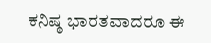ಕನಿಷ್ಠ ಭಾರತವಾದರೂ ಈ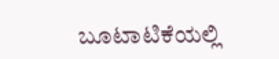ಬೂಟಾಟಿಕೆಯಲ್ಲಿ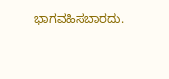ಭಾಗವಹಿಸಬಾರದು.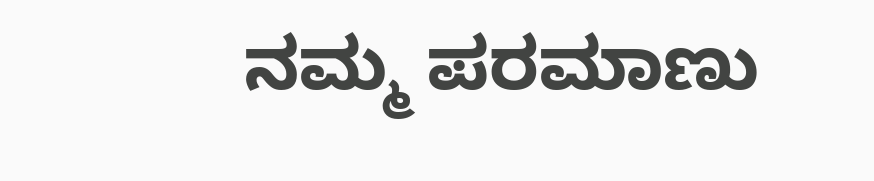ನಮ್ಮ ಪರಮಾಣು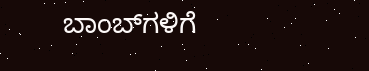ಬಾಂಬ್‌ಗಳಿಗೆ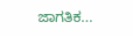ಜಾಗತಿಕ...